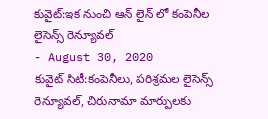కువైట్:ఇక నుంచి ఆన్ లైన్ లో కంపెనీల లైసెన్స్ రెన్యూవల్
- August 30, 2020
కువైట్ సిటీ:కంపెనీలు, పరిశ్రమల లైసెన్స్ రెన్యూవల్, చిరునామా మార్పులకు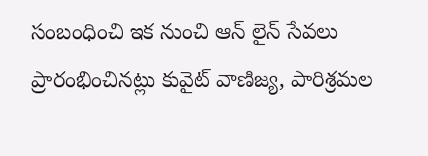సంబంధించి ఇక నుంచి ఆన్ లైన్ సేవలు ప్రారంభించినట్లు కువైట్ వాణిజ్య, పారిశ్రమల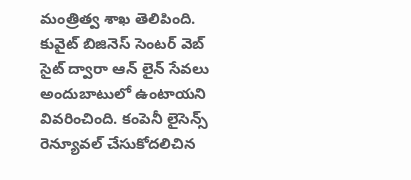మంత్రిత్వ శాఖ తెలిపింది. కువైట్ బిజినెస్ సెంటర్ వెబ్ సైట్ ద్వారా ఆన్ లైన్ సేవలు అందుబాటులో ఉంటాయని వివరించింది. కంపెనీ లైసెన్స్ రెన్యూవల్ చేసుకోదలిచిన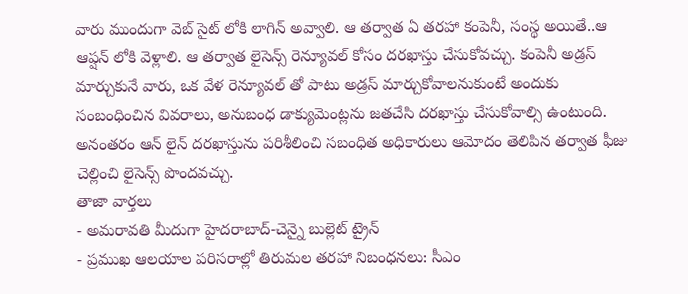వారు ముందుగా వెబ్ సైట్ లోకి లాగిన్ అవ్వాలి. ఆ తర్వాత ఏ తరహా కంపెనీ, సంస్థ అయితే..ఆ ఆప్షన్ లోకి వెళ్లాలి. ఆ తర్వాత లైసెన్స్ రెన్యూవల్ కోసం దరఖాస్తు చేసుకోవచ్చు. కంపెనీ అడ్రస్ మార్చుకునే వారు, ఒక వేళ రెన్యూవల్ తో పాటు అడ్రస్ మార్చుకోవాలనుకుంటే అందుకు సంబంధించిన వివరాలు, అనుబంధ డాక్యుమెంట్లను జతచేసి దరఖాస్తు చేసుకోవాల్సి ఉంటుంది. అనంతరం ఆన్ లైన్ దరఖాస్తును పరిశీలించి సబంధిత అధికారులు ఆమోదం తెలిపిన తర్వాత ఫీజు చెల్లించి లైసెన్స్ పొందవచ్చు.
తాజా వార్తలు
- అమరావతి మీదుగా హైదరాబాద్-చెన్నై బుల్లెట్ ట్రైన్
- ప్రముఖ ఆలయాల పరిసరాల్లో తిరుమల తరహా నిబంధనలు: సీఎం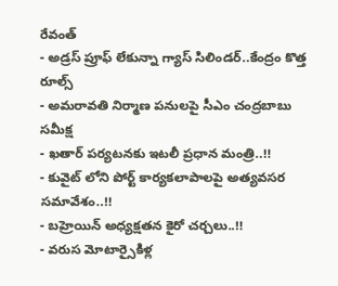రేవంత్
- అడ్రస్ ప్రూఫ్ లేకున్నా గ్యాస్ సిలిండర్..కేంద్రం కొత్త రూల్స్
- అమరావతి నిర్మాణ పనులపై సీఎం చంద్రబాబు సమీక్ష
- ఖతార్ పర్యటనకు ఇటలీ ప్రధాన మంత్రి..!!
- కువైట్ లోని పోర్ట్ కార్యకలాపాలపై అత్యవసర సమావేశం..!!
- బహ్రెయిన్ అధ్యక్షతన కైరో చర్చలు..!!
- వరుస మోటార్సైకిళ్ల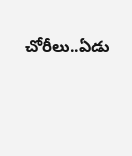చోరీలు..ఏడు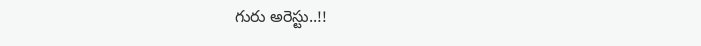గురు అరెస్టు..!!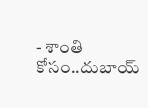- శాంతి కోసం..దుబాయ్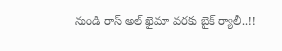నుండి రాస్ అల్ ఖైమా వరకు బైక్ ర్యాలీ..!!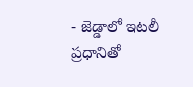- జెడ్డాలో ఇటలీ ప్రధానితో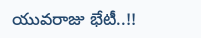యువరాజు భేటీ..!!